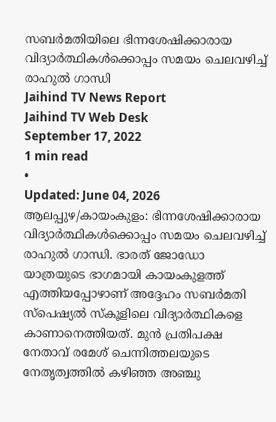സബർമതിയിലെ ഭിന്നശേഷിക്കാരായ വിദ്യാർത്ഥികൾക്കൊപ്പം സമയം ചെലവഴിച്ച് രാഹുൽ ഗാന്ധി
Jaihind TV News Report
Jaihind TV Web Desk
September 17, 2022
1 min read
•
Updated: June 04, 2026
ആലപ്പുഴ/കായംകുളം: ഭിന്നശേഷിക്കാരായ വിദ്യാർത്ഥികൾക്കൊപ്പം സമയം ചെലവഴിച്ച് രാഹുൽ ഗാന്ധി. ഭാരത് ജോഡോ യാത്രയുടെ ഭാഗമായി കായംകുളത്ത് എത്തിയപ്പോഴാണ് അദ്ദേഹം സബർമതി സ്പെഷ്യൽ സ്കൂളിലെ വിദ്യാർത്ഥികളെ കാണാനെത്തിയത്. മുൻ പ്രതിപക്ഷ നേതാവ് രമേശ് ചെന്നിത്തലയുടെ നേതൃത്വത്തിൽ കഴിഞ്ഞ അഞ്ചു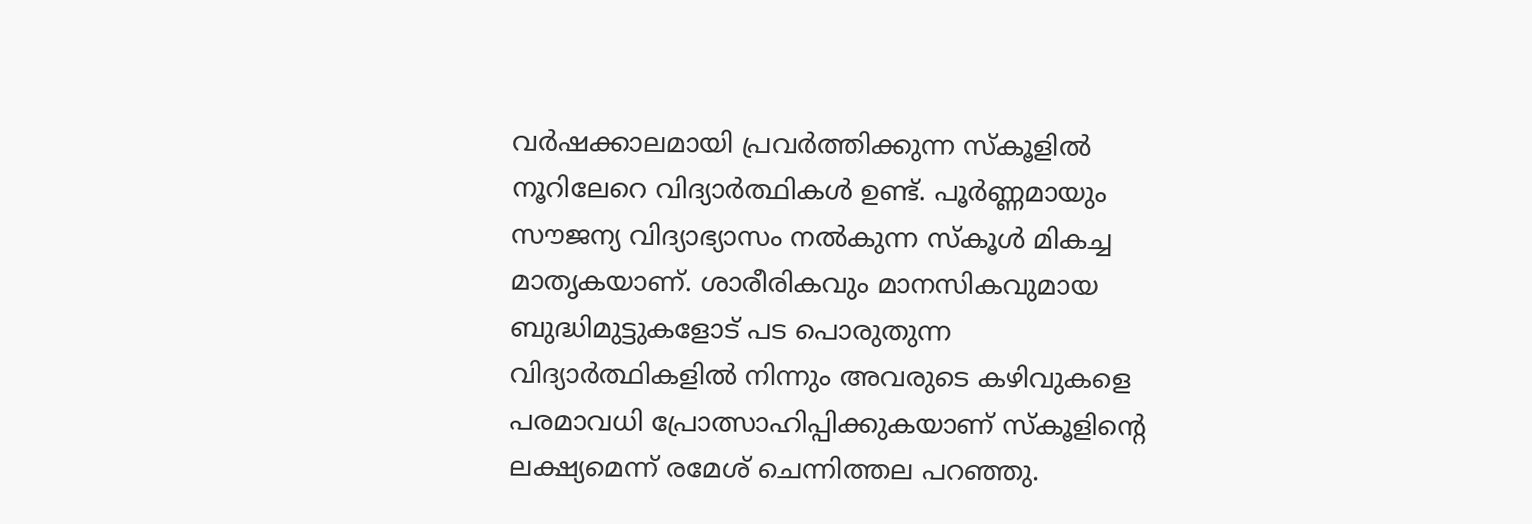വർഷക്കാലമായി പ്രവർത്തിക്കുന്ന സ്കൂളിൽ നൂറിലേറെ വിദ്യാർത്ഥികൾ ഉണ്ട്. പൂർണ്ണമായും സൗജന്യ വിദ്യാഭ്യാസം നൽകുന്ന സ്കൂൾ മികച്ച മാതൃകയാണ്. ശാരീരികവും മാനസികവുമായ ബുദ്ധിമുട്ടുകളോട് പട പൊരുതുന്ന വിദ്യാർത്ഥികളിൽ നിന്നും അവരുടെ കഴിവുകളെ പരമാവധി പ്രോത്സാഹിപ്പിക്കുകയാണ് സ്കൂളിന്റെ ലക്ഷ്യമെന്ന് രമേശ് ചെന്നിത്തല പറഞ്ഞു.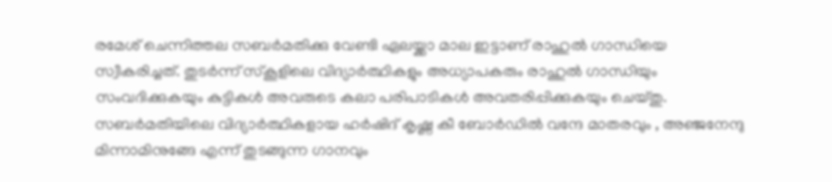രമേശ് ചെന്നിത്തല സബർമതിക്കു വേണ്ടി ഏലയ്ക്കാ മാല ഇട്ടാണ് രാഹുൽ ഗാന്ധിയെ സ്വീകരിച്ചത്. തുടർന്ന് സ്കൂളിലെ വിദ്യാർത്ഥികളും അധ്യാപകരും രാഹുൽ ഗാന്ധിയും സംവദിക്കുകയും കുട്ടികൾ അവരുടെ കലാ പരിപാടികൾ അവതരിപ്പിക്കുകയും ചെയ്തു. സബർമതിയിലെ വിദ്യാർത്ഥികളായ ഹർഷിദ് കൃഷ്ണ കീ ബോർഡിൽ വന്ദേ മാതരവും , അഞ്ജനേന്ദു മിന്നാമിനുങ്ങേ എന്ന് തുടങ്ങുന്ന ഗാനവും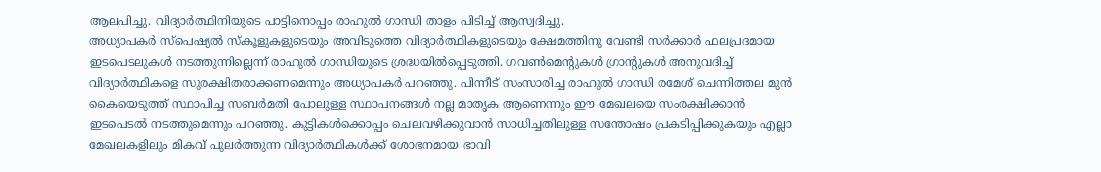ആലപിച്ചു. വിദ്യാർത്ഥിനിയുടെ പാട്ടിനൊപ്പം രാഹുൽ ഗാന്ധി താളം പിടിച്ച് ആസ്വദിച്ചു.
അധ്യാപകർ സ്പെഷ്യൽ സ്കൂളുകളുടെയും അവിടുത്തെ വിദ്യാർത്ഥികളുടെയും ക്ഷേമത്തിനു വേണ്ടി സർക്കാർ ഫലപ്രദമായ ഇടപെടലുകൾ നടത്തുന്നില്ലെന്ന് രാഹുൽ ഗാന്ധിയുടെ ശ്രദ്ധയിൽപ്പെടുത്തി. ഗവൺമെന്റുകൾ ഗ്രാന്റുകൾ അനുവദിച്ച് വിദ്യാർത്ഥികളെ സുരക്ഷിതരാക്കണമെന്നും അധ്യാപകർ പറഞ്ഞു. പിന്നീട് സംസാരിച്ച രാഹുൽ ഗാന്ധി രമേശ് ചെന്നിത്തല മുൻ കൈയെടുത്ത് സ്ഥാപിച്ച സബർമതി പോലുള്ള സ്ഥാപനങ്ങൾ നല്ല മാതൃക ആണെന്നും ഈ മേഖലയെ സംരക്ഷിക്കാൻ ഇടപെടൽ നടത്തുമെന്നും പറഞ്ഞു. കുട്ടികൾക്കൊപ്പം ചെലവഴിക്കുവാൻ സാധിച്ചതിലുള്ള സന്തോഷം പ്രകടിപ്പിക്കുകയും എല്ലാ മേഖലകളിലും മികവ് പുലർത്തുന്ന വിദ്യാർത്ഥികൾക്ക് ശോഭനമായ ഭാവി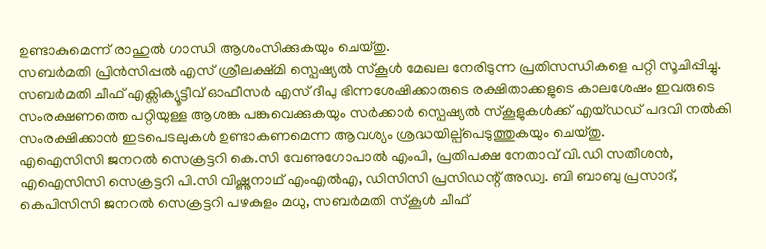ഉണ്ടാകുമെന്ന് രാഹുൽ ഗാന്ധി ആശംസിക്കുകയും ചെയ്തു.
സബർമതി പ്രിൻസിപ്പൽ എസ് ശ്രീലക്ഷ്മി സ്പെഷ്യൽ സ്കൂൾ മേഖല നേരിടുന്ന പ്രതിസന്ധികളെ പറ്റി സൂചിപ്പിച്ചു. സബർമതി ചീഫ് എക്സിക്യൂട്ടീവ് ഓഫീസർ എസ് ദീപു ഭിന്നശേഷിക്കാരുടെ രക്ഷിതാക്കളുടെ കാലശേഷം ഇവരുടെ സംരക്ഷണത്തെ പറ്റിയുള്ള ആശങ്ക പങ്കുവെക്കുകയും സർക്കാർ സ്പെഷ്യൽ സ്കൂളുകൾക്ക് എയ്ഡഡ് പദവി നൽകി സംരക്ഷിക്കാൻ ഇടപെടലുകൾ ഉണ്ടാകണമെന്ന ആവശ്യം ശ്രദ്ധയില്പ്പെടുത്തുകയും ചെയ്തു.
എഐസിസി ജനറൽ സെക്രട്ടറി കെ.സി വേണുഗോപാൽ എംപി, പ്രതിപക്ഷ നേതാവ് വി.ഡി സതീശൻ, എഐസിസി സെക്രട്ടറി പി.സി വിഷ്ണുനാഥ് എംഎൽഎ, ഡിസിസി പ്രസിഡന്റ് അഡ്വ. ബി ബാബു പ്രസാദ്, കെപിസിസി ജനറൽ സെക്രട്ടറി പഴകുളം മധു, സബർമതി സ്കൂൾ ചീഫ്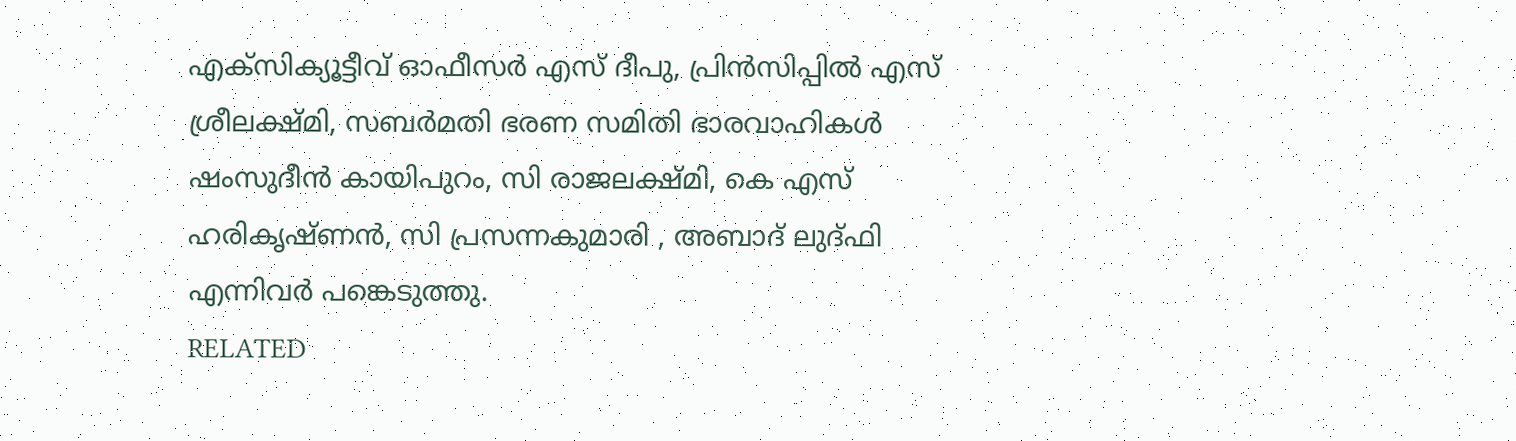എക്സിക്യൂട്ടീവ് ഓഫീസർ എസ് ദീപു, പ്രിൻസിപ്പിൽ എസ് ശ്രീലക്ഷ്മി, സബർമതി ഭരണ സമിതി ഭാരവാഹികൾ ഷംസുദീൻ കായിപുറം, സി രാജലക്ഷ്മി, കെ എസ് ഹരികൃഷ്ണൻ, സി പ്രസന്നകുമാരി , അബാദ് ലുദ്ഫി എന്നിവർ പങ്കെടുത്തു.
RELATED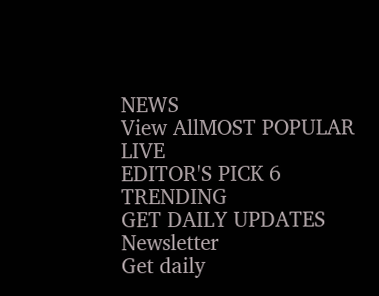NEWS
View AllMOST POPULAR
LIVE
EDITOR'S PICK 6
TRENDING
GET DAILY UPDATES
Newsletter
Get daily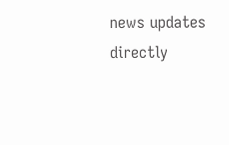news updates directly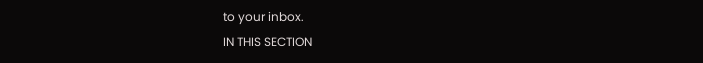to your inbox.
IN THIS SECTION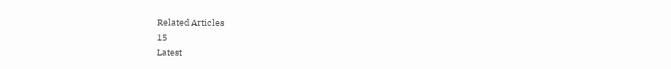Related Articles
15
Latest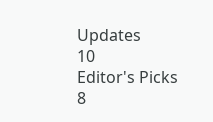Updates
10
Editor's Picks
8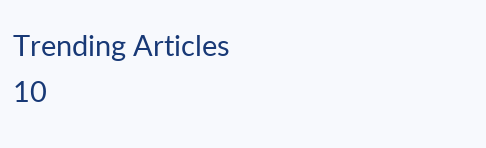Trending Articles
10